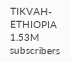TIKVAH-ETHIOPIA
1.53M subscribers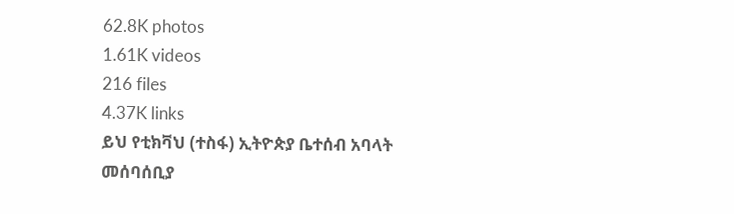62.8K photos
1.61K videos
216 files
4.37K links
ይህ የቲክቫህ (ተስፋ) ኢትዮጵያ ቤተሰብ አባላት መሰባሰቢያ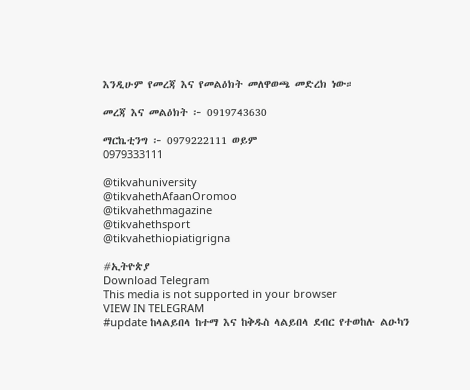እንዲሁም የመረጃ እና የመልዕክት መለዋወጫ መድረክ ነው።

መረጃ እና መልዕክት ፦ 0919743630

ማርኬቲንግ ፦ 0979222111 ወይም
0979333111

@tikvahuniversity
@tikvahethAfaanOromoo
@tikvahethmagazine
@tikvahethsport
@tikvahethiopiatigrigna

#ኢትዮጵያ
Download Telegram
This media is not supported in your browser
VIEW IN TELEGRAM
#update ከላልይበላ ከተማ እና ከቅዱስ ላልይበላ ደብር የተወከሉ ልዑካን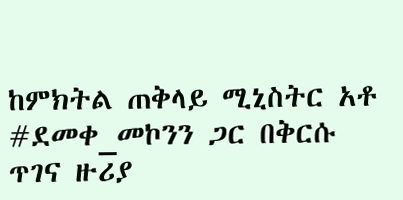ከምክትል ጠቅላይ ሚኒስትር አቶ #ደመቀ_መኮንን ጋር በቅርሱ ጥገና ዙሪያ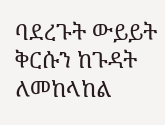ባደረጉት ውይይት ቅርሱን ከጉዳት ለመከላከል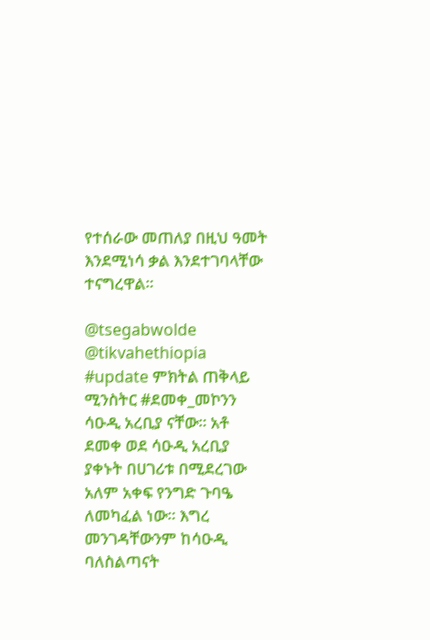የተሰራው መጠለያ በዚህ ዓመት እንደሚነሳ ቃል እንደተገባላቸው ተናግረዋል፡፡

@tsegabwolde @tikvahethiopia
#update ምክትል ጠቅላይ ሚንስትር #ደመቀ_መኮንን ሳዑዲ አረቢያ ናቸው። አቶ ደመቀ ወደ ሳዑዲ አረቢያ ያቀኑት በሀገሪቱ በሚደረገው አለም አቀፍ የንግድ ጉባዔ ለመካፈል ነው። እግረ መንገዳቸውንም ከሳዑዲ ባለስልጣናት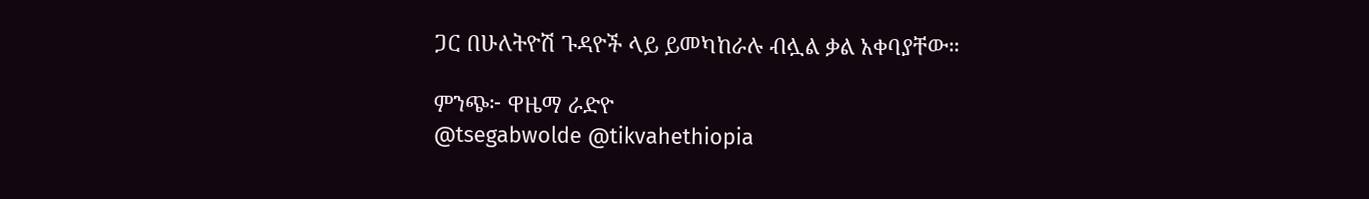ጋር በሁለትዮሽ ጉዳዮች ላይ ይመካከራሉ ብሏል ቃል አቀባያቸው።

ምንጭ፦ ዋዜማ ራድዮ
@tsegabwolde @tikvahethiopia